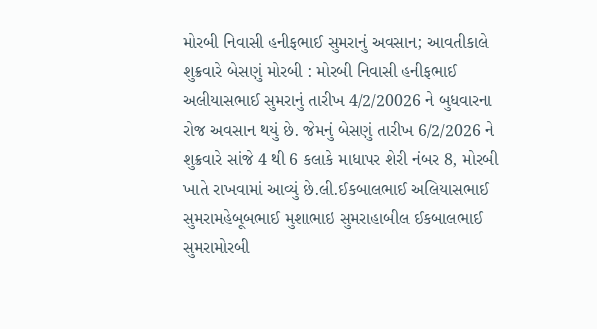મોરબી નિવાસી હનીફભાઈ સુમરાનું અવસાન; આવતીકાલે શુક્રવારે બેસણું મોરબી : મોરબી નિવાસી હનીફભાઈ અલીયાસભાઈ સુમરાનું તારીખ 4/2/20026 ને બુધવારના રોજ અવસાન થયું છે. જેમનું બેસણું તારીખ 6/2/2026 ને શુક્રવારે સાંજે 4 થી 6 કલાકે માધાપર શેરી નંબર 8, મોરબી ખાતે રાખવામાં આવ્યું છે.લી.ઈકબાલભાઈ અલિયાસભાઈ સુમરામહેબૂબભાઈ મુશાભાઇ સુમરાહાબીલ ઈકબાલભાઈ સુમરામોરબી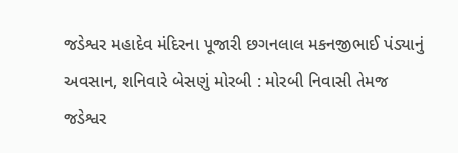જડેશ્વર મહાદેવ મંદિરના પૂજારી છગનલાલ મકનજીભાઈ પંડ્યાનું અવસાન, શનિવારે બેસણું મોરબી : મોરબી નિવાસી તેમજ જડેશ્વર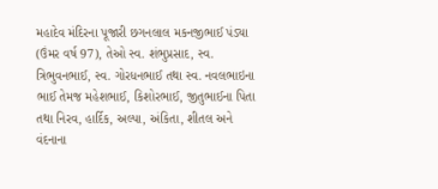મહાદેવ મંદિરના પૂજારી છગનલાલ મકનજીભાઈ પંડ્યા (ઉંમર વર્ષ 97), તેઓ સ્વ. શંભુપ્રસાદ, સ્વ. ત્રિભુવનભાઈ, સ્વ. ગોરધનભાઈ તથા સ્વ. નવલભાઇના ભાઈ તેમજ મહેશભાઈ, કિશોરભાઈ, જીતુભાઈના પિતા તથા નિરવ, હાર્દિક, અલ્પા, અંકિતા, શીતલ અને વંદનાના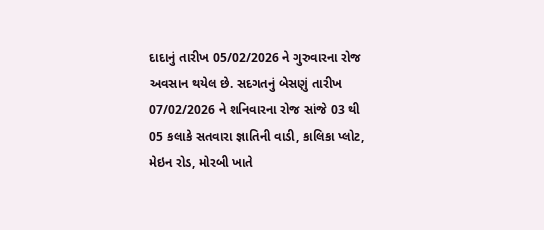દાદાનું તારીખ 05/02/2026 ને ગુરુવારના રોજ અવસાન થયેલ છે. સદગતનું બેસણું તારીખ 07/02/2026 ને શનિવારના રોજ સાંજે 03 થી 05 કલાકે સતવારા જ્ઞાતિની વાડી, કાલિકા પ્લોટ, મેઇન રોડ, મોરબી ખાતે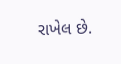રાખેલ છે.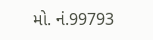મો. નં.99793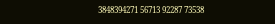3848394271 56713 92287 73538